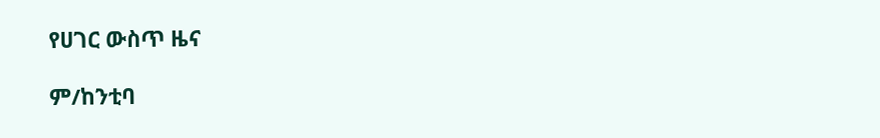የሀገር ውስጥ ዜና

ም/ከንቲባ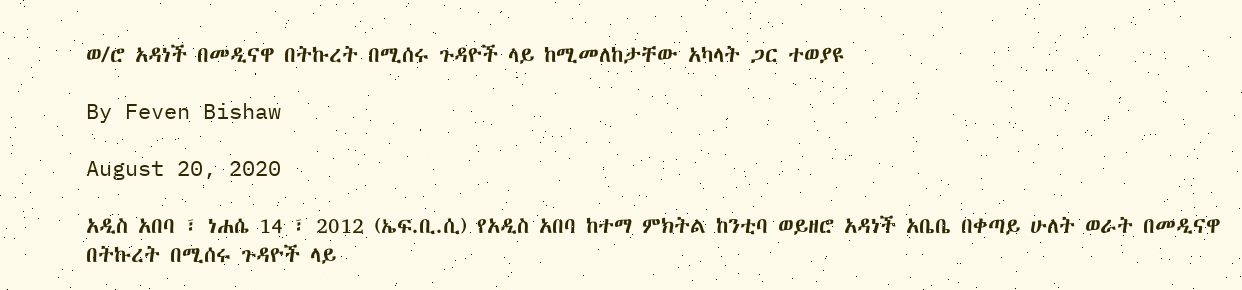ወ/ሮ አዳነች በመዲናዋ በትኩረት በሚሰሩ ጉዳዮች ላይ ከሚመለከታቸው አካላት ጋር ተወያዩ

By Feven Bishaw

August 20, 2020

አዲስ አበባ ፣ ነሐሴ 14 ፣ 2012 (ኤፍ.ቢ.ሲ) የአዲስ አበባ ከተማ ምክትል ከንቲባ ወይዘሮ አዳነች አቤቤ በቀጣይ ሁለት ወራት በመዲናዋ በትኩረት በሚሰሩ ጉዳዮች ላይ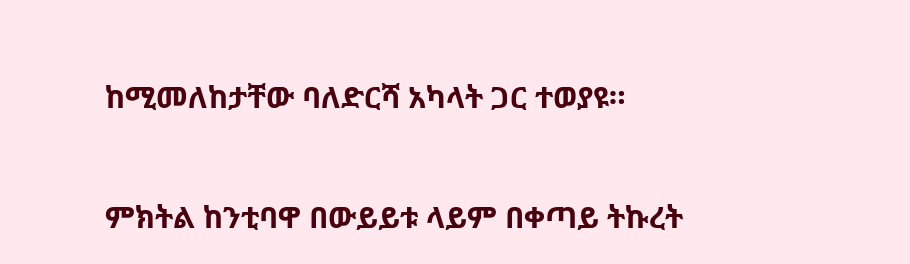ከሚመለከታቸው ባለድርሻ አካላት ጋር ተወያዩ።

ምክትል ከንቲባዋ በውይይቱ ላይም በቀጣይ ትኩረት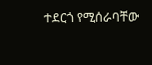ተደርጎ የሚሰራባቸው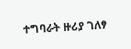ተግባራት ዙሪያ ገለፃ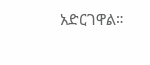አድርገዋል።